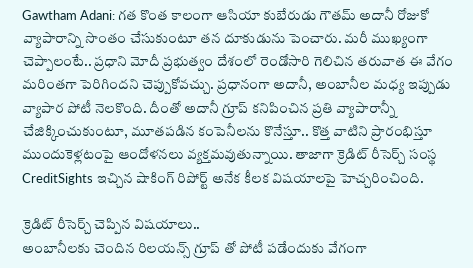Gawtham Adani: గత కొంత కాలంగా ఆసియా కుబేరుడు గౌతమ్ అదానీ రోజుకో వ్యాపారాన్ని సొంతం చేసుకుంటూ తన దూకుడును పెంచారు. మరీ ముఖ్యంగా చెప్పాలంటే.. ప్రధాని మోదీ ప్రభుత్వం దేశంలో రెండోసారి గెలిచిన తరువాత ఈ వేగం మరింతగా పెరిగిందని చెప్పుకోవచ్చు. ప్రధానంగా అదానీ, అంబానీల మధ్య ఇప్పుడు వ్యాపార పోటీ నెలకొంది. దీంతో అదానీ గ్రూప్ కనిపించిన ప్రతి వ్యాపారాన్నీ చేజిక్కించుకుంటూ, మూతపడిన కంపెనీలను కొనేస్తూ.. కొత్త వాటిని ప్రారంభిస్తూ ముందుకెళ్లటంపై ఆందోళనలు వ్యక్తమవుతున్నాయి. తాజాగా క్రెడిట్ రీసెర్చ్ సంస్థ CreditSights ఇచ్చిన షాకింగ్ రిపోర్ట్ అనేక కీలక విషయాలపై హెచ్చరించింది.

క్రెడిట్ రీసెర్చ్ చెప్పిన విషయాలు..
అంబానీలకు చెందిన రిలయన్స్ గ్రూప్ తో పోటీ పడేందుకు వేగంగా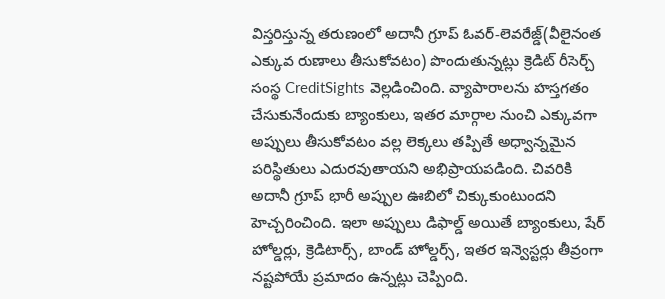విస్తరిస్తున్న తరుణంలో అదానీ గ్రూప్ ఓవర్-లెవరేజ్డ్(వీలైనంత ఎక్కువ రుణాలు తీసుకోవటం) పొందుతున్నట్లు క్రెడిట్ రీసెర్చ్ సంస్థ CreditSights వెల్లడించింది. వ్యాపారాలను హస్తగతం చేసుకునేందుకు బ్యాంకులు, ఇతర మార్గాల నుంచి ఎక్కువగా అప్పులు తీసుకోవటం వల్ల లెక్కలు తప్పితే అధ్వాన్నమైన పరిస్థితులు ఎదురవుతాయని అభిప్రాయపడింది. చివరికి అదానీ గ్రూప్ భారీ అప్పుల ఊబిలో చిక్కుకుంటుందని హెచ్చరించింది. ఇలా అప్పులు డిఫాల్డ్ అయితే బ్యాంకులు, షేర్ హోల్డర్లు, క్రెడిటార్స్, బాండ్ హోల్డర్స్, ఇతర ఇన్వెస్టర్లు తీవ్రంగా నష్టపోయే ప్రమాదం ఉన్నట్లు చెప్పింది.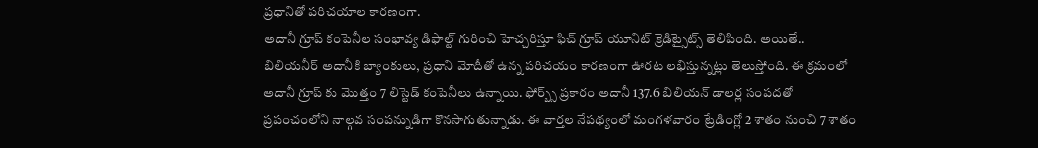ప్రధానితో పరిచయాల కారణంగా.
అదానీ గ్రూప్ కంపెనీల సంభావ్య డిఫాల్ట్ గురించి హెచ్చరిస్తూ ఫిచ్ గ్రూప్ యూనిట్ క్రెడిట్సైట్స్ తెలిపింది. అయితే.. బిలియనీర్ అదానీకి బ్యాంకులు, ప్రధాని మోదీతో ఉన్న పరిచయం కారణంగా ఊరట లభిస్తున్నట్లు తెలుస్తోంది. ఈ క్రమంలో అదానీ గ్రూప్ కు మెుత్తం 7 లిస్టెడ్ కంపెనీలు ఉన్నాయి. ఫోర్బ్స్ ప్రకారం అదానీ 137.6 బిలియన్ డాలర్ల సంపదతో ప్రపంచంలోని నాల్గవ సంపన్నుడిగా కొనసాగుతున్నాడు. ఈ వార్తల నేపథ్యంలో మంగళవారం ట్రేడింగ్లో 2 శాతం నుంచి 7 శాతం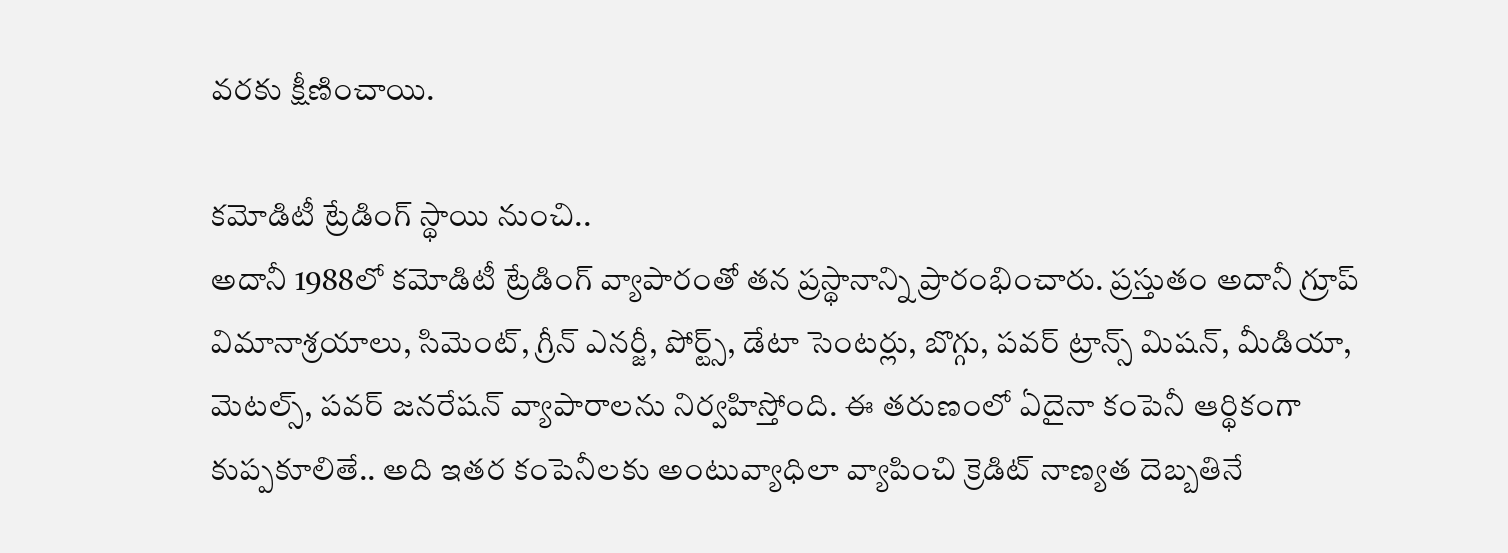వరకు క్షీణించాయి.

కమోడిటీ ట్రేడింగ్ స్థాయి నుంచి..
అదానీ 1988లో కమోడిటీ ట్రేడింగ్ వ్యాపారంతో తన ప్రస్థానాన్ని ప్రారంభించారు. ప్రస్తుతం అదానీ గ్రూప్ విమానాశ్రయాలు, సిమెంట్, గ్రీన్ ఎనర్జీ, పోర్ట్స్, డేటా సెంటర్లు, బొగ్గు, పవర్ ట్రాన్స్ మిషన్, మీడియా, మెటల్స్, పవర్ జనరేషన్ వ్యాపారాలను నిర్వహిస్తోంది. ఈ తరుణంలో ఏదైనా కంపెనీ ఆర్థికంగా కుప్పకూలితే.. అది ఇతర కంపెనీలకు అంటువ్యాధిలా వ్యాపించి క్రెడిట్ నాణ్యత దెబ్బతినే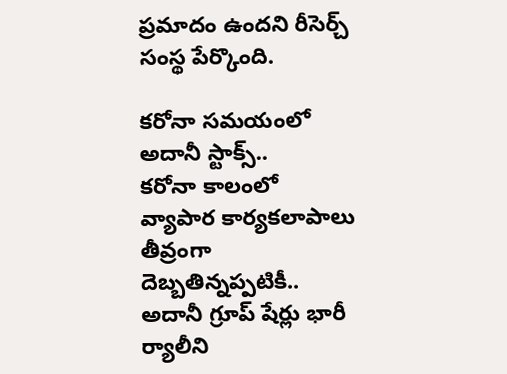ప్రమాదం ఉందని రీసెర్చ్ సంస్థ పేర్కొంది.

కరోనా సమయంలో అదానీ స్టాక్స్..
కరోనా కాలంలో వ్యాపార కార్యకలాపాలు తీవ్రంగా దెబ్బతిన్నప్పటికీ.. అదానీ గ్రూప్ షేర్లు భారీ ర్యాలీని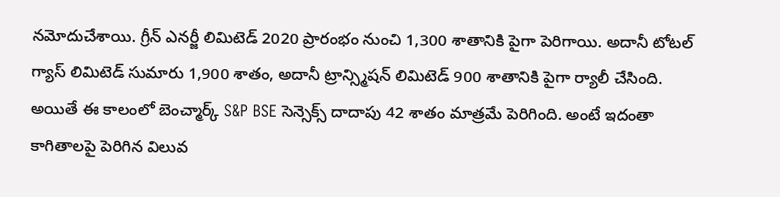నమోదుచేశాయి. గ్రీన్ ఎనర్జీ లిమిటెడ్ 2020 ప్రారంభం నుంచి 1,300 శాతానికి పైగా పెరిగాయి. అదానీ టోటల్ గ్యాస్ లిమిటెడ్ సుమారు 1,900 శాతం, అదానీ ట్రాన్స్మిషన్ లిమిటెడ్ 900 శాతానికి పైగా ర్యాలీ చేసింది. అయితే ఈ కాలంలో బెంచ్మార్క్ S&P BSE సెన్సెక్స్ దాదాపు 42 శాతం మాత్రమే పెరిగింది. అంటే ఇదంతా కాగితాలపై పెరిగిన విలువ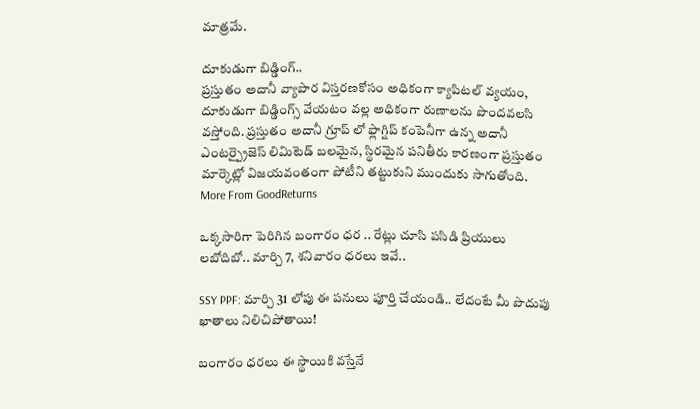మాత్రమే.

దూకుడుగా బిడ్డింగ్..
ప్రస్తుతం అదానీ వ్యాపార విస్తరణకోసం అధికంగా క్యాపిటల్ వ్యయం, దూకుడుగా బిడ్డింగ్స్ వేయటం వల్ల అధికంగా రుణాలను పొందవలసి వస్తోంది. ప్రస్తుతం అదానీ గ్రూప్ లో ఫ్లాగ్షిప్ కంపెనీగా ఉన్న అదానీ ఎంటర్ప్రైజెస్ లిమిటెడ్ బలమైన, స్థిరమైన పనితీరు కారణంగా ప్రస్తుతం మార్కెట్లో విజయవంతంగా పోటీని తట్టుకుని ముందుకు సాగుతోంది.
More From GoodReturns

ఒక్కసారిగా పెరిగిన బంగారం ధర .. రేట్లు చూసి పసిడి ప్రియులు లబోదిబో.. మార్చి 7, శనివారం ధరలు ఇవే..

SSY PPF: మార్చి 31 లోపు ఈ పనులు పూర్తి చేయండి.. లేదంటే మీ పొదుపు ఖాతాలు నిలిచిపోతాయి!

బంగారం ధరలు ఈ స్థాయికి వస్తేనే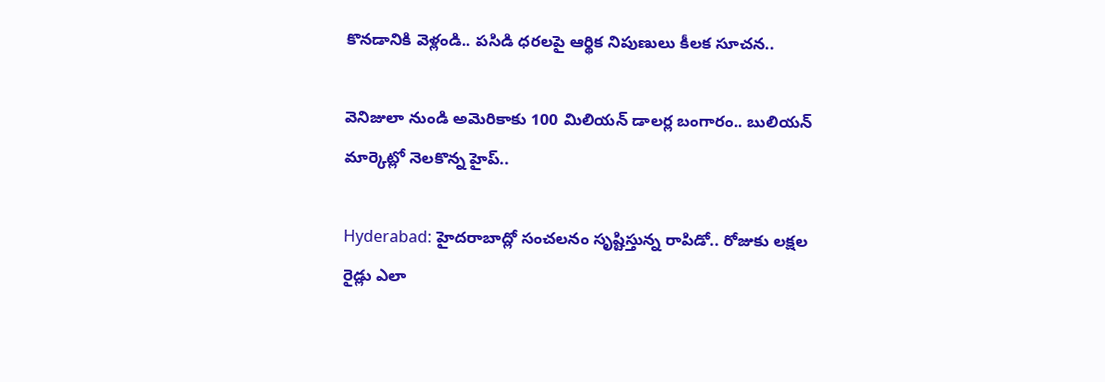కొనడానికి వెళ్లండి.. పసిడి ధరలపై ఆర్థిక నిపుణులు కీలక సూచన..

వెనిజులా నుండి అమెరికాకు 100 మిలియన్ డాలర్ల బంగారం.. బులియన్ మార్కెట్లో నెలకొన్న హైప్..

Hyderabad: హైదరాబాద్లో సంచలనం సృష్టిస్తున్న రాపిడో.. రోజుకు లక్షల రైడ్లు ఎలా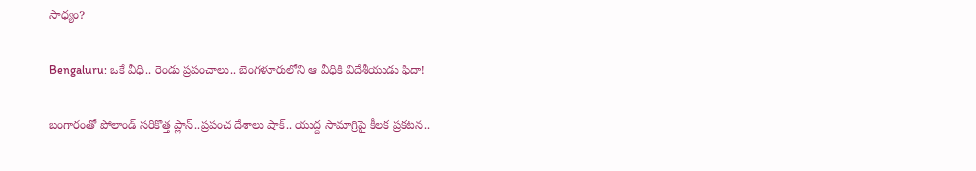సాధ్యం?

Bengaluru: ఒకే వీధి.. రెండు ప్రపంచాలు.. బెంగళూరులోని ఆ వీధికి విదేశీయుడు ఫిదా!

బంగారంతో పోలాండ్ సరికొత్త ప్లాన్..ప్రపంచ దేశాలు షాక్.. యుద్ద సామాగ్రిపై కీలక ప్రకటన..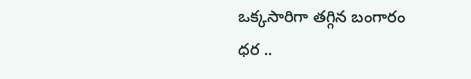ఒక్కసారిగా తగ్గిన బంగారం ధర ..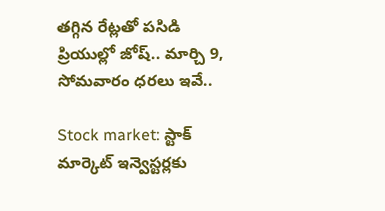తగ్గిన రేట్లతో పసిడి ప్రియుల్లో జోష్.. మార్చి 9, సోమవారం ధరలు ఇవే..

Stock market: స్టాక్ మార్కెట్ ఇన్వెస్టర్లకు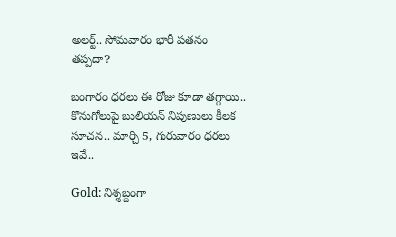అలర్ట్.. సోమవారం భారీ పతనం తప్పదా?

బంగారం ధరలు ఈ రోజు కూడా తగ్గాయి.. కొనుగోలుపై బులియన్ నిపుణులు కీలక సూచన.. మార్చి 5, గురువారం ధరలు ఇవే..

Gold: నిశ్శబ్దంగా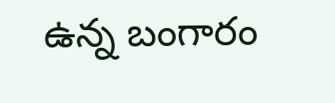ఉన్న బంగారం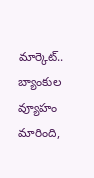మార్కెట్.. బ్యాంకుల వ్యూహం మారింది,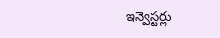ఇన్వెస్టర్లు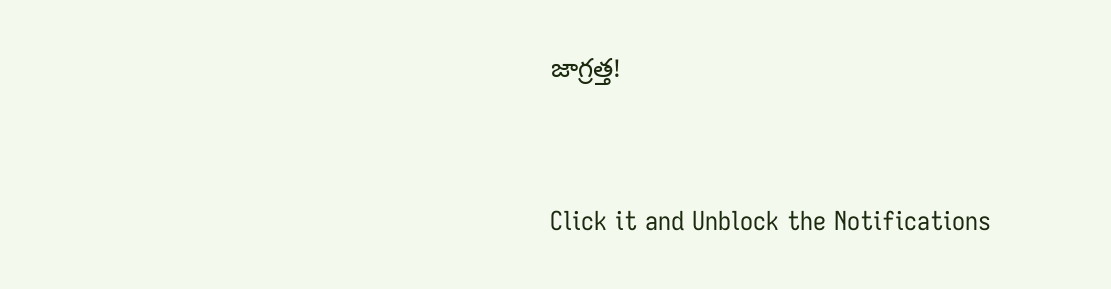జాగ్రత్త!



Click it and Unblock the Notifications